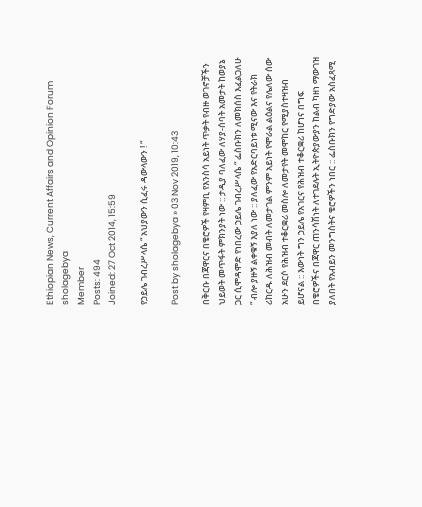Ethiopian News, Current Affairs and Opinion Forum
sholagebya
Member
Posts: 494
Joined: 27 Oct 2014, 15:59

የኃይሌ ገብረሥላሴ “ አህያውን ሲፈሩ ዳውላውን ! “

Post by sholagebya » 03 Nov 2019, 10:43

በቅርቡ በጃዋርና በቄሮዎች የዛምቢ የእንስሳ አይነት ጥቃት የብዙ ወገኖቻችን ህይወት መጥፋት ምክንያት ነው :: ታዲያ ባለፈው ለሃያ-ሰባት አመታት ከወያኔ ጋር ሲሞዳሞድ የነበረው ኃይሌ ገብረሥላሴ “ ፌስቡክን ለመክሰስ እፈልጋለሁ “ ብሎ ያዙኝ ልቀቁኝ እያለ ነው :: ያለፈው የአድርባይነቱ ሚናው እና የትራክ ሪከርዱ ለሕዝብ መብት ለመታገል ምንም አይነት የሞራል ልዕልና የሌለው ሰው አሁን ደርሶ የሕዝብ ተቆርቋሪ መስሎ ለመታየት መሞከር የሚያስተዛዝብ
ይሆናል :: እውነት ግን ኃይሌ የአገርና የሕዝብ ተቆርቋሪ ከሆነና በግፍ በቄሮዎችና በጃዋር ጠንሳሽነት ለተገደሉት ኢትዮጵያውያን ከልብ ካዘነ ማውገዝ ያለበት የአብይን መንግስትና ቄሮዎችን ነበር :: ፌስቡክን የግድያው አስፈጻሚ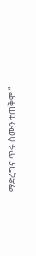ማድረግና ጥሩ ስሙን ተጠቅሞ “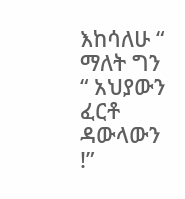እከሳለሁ “ ማለት ግን “ አህያውን ፈርቶ ዳውላውን !”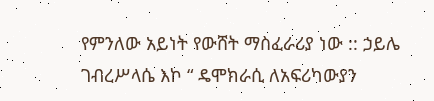የምንለው አይነት የውሸት ማስፈራሪያ ነው :: ኃይሌ ገብረሥላሴ እኮ “ ዴሞክራሲ ለአፍሪካውያን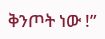ቅንጦት ነው !”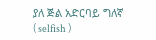ያለ ጅል አድርባይ ግለኛ ( selfish )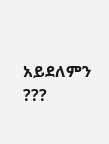አይደለምን ???